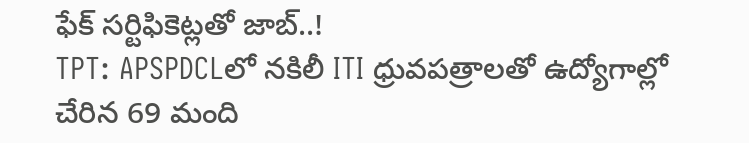ఫేక్ సర్టిఫికెట్లతో జాబ్..!
TPT: APSPDCLలో నకిలీ ITI ధ్రువపత్రాలతో ఉద్యోగాల్లో చేరిన 69 మంది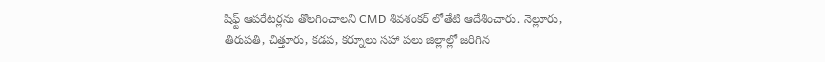షిఫ్ట్ ఆపరేటర్లను తొలగించాలని CMD శివశంకర్ లోతేటి ఆదేశించారు. నెల్లూరు, తిరుపతి, చిత్తూరు, కడప, కర్నూలు సహా పలు జిల్లాల్లో జరిగిన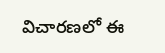విచారణలో ఈ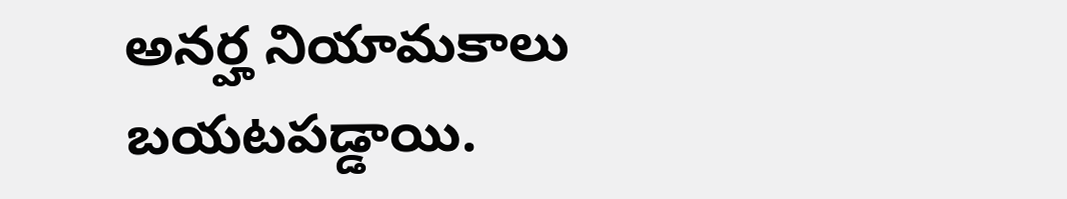అనర్హ నియామకాలు బయటపడ్డాయి.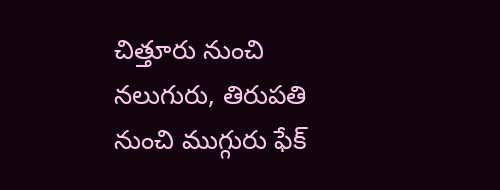చిత్తూరు నుంచి నలుగురు, తిరుపతి నుంచి ముగ్గురు ఫేక్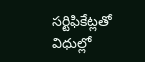సర్టిఫికేట్లతో విధుల్లో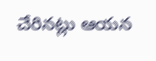చేరినట్లు ఆయన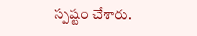స్పష్టం చేశారు.